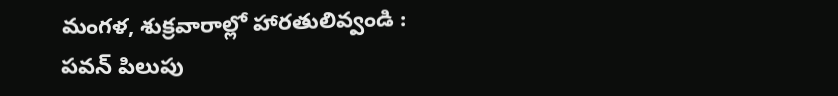మంగళ, శుక్రవారాల్లో హారతులివ్వండి : పవన్ పిలుపు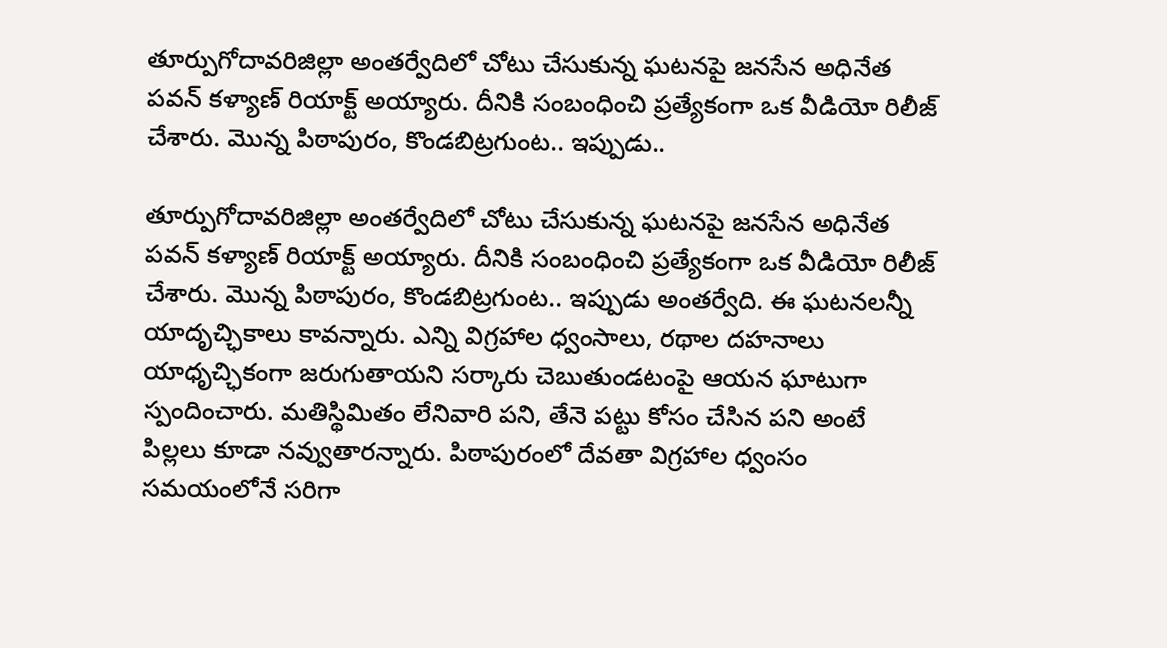తూర్పుగోదావరిజిల్లా అంతర్వేదిలో చోటు చేసుకున్న ఘటనపై జనసేన అధినేత పవన్ కళ్యాణ్ రియాక్ట్ అయ్యారు. దీనికి సంబంధించి ప్రత్యేకంగా ఒక వీడియో రిలీజ్ చేశారు. మొన్న పిఠాపురం, కొండబిట్రగుంట.. ఇప్పుడు..

తూర్పుగోదావరిజిల్లా అంతర్వేదిలో చోటు చేసుకున్న ఘటనపై జనసేన అధినేత పవన్ కళ్యాణ్ రియాక్ట్ అయ్యారు. దీనికి సంబంధించి ప్రత్యేకంగా ఒక వీడియో రిలీజ్ చేశారు. మొన్న పిఠాపురం, కొండబిట్రగుంట.. ఇప్పుడు అంతర్వేది. ఈ ఘటనలన్నీ యాదృచ్ఛికాలు కావన్నారు. ఎన్ని విగ్రహాల ధ్వంసాలు, రథాల దహనాలు యాధృచ్ఛికంగా జరుగుతాయని సర్కారు చెబుతుండటంపై ఆయన ఘాటుగా స్పందించారు. మతిస్థిమితం లేనివారి పని, తేనె పట్టు కోసం చేసిన పని అంటే పిల్లలు కూడా నవ్వుతారన్నారు. పిఠాపురంలో దేవతా విగ్రహాల ధ్వంసం సమయంలోనే సరిగా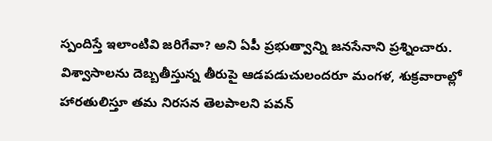స్పందిస్తే ఇలాంటివి జరిగేవా? అని ఏపీ ప్రభుత్వాన్ని జనసేనాని ప్రశ్నించారు. విశ్వాసాలను దెబ్బతీస్తున్న తీరుపై ఆడపడుచులందరూ మంగళ, శుక్రవారాల్లో హారతులిస్తూ తమ నిరసన తెలపాలని పవన్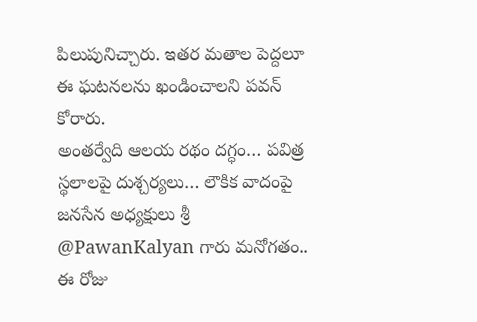పిలుపునిచ్చారు. ఇతర మతాల పెద్దలూ ఈ ఘటనలను ఖండించాలని పవన్ కోరారు.
అంతర్వేది ఆలయ రథం దగ్ధం… పవిత్ర స్థలాలపై దుశ్చర్యలు… లౌకిక వాదంపై జనసేన అధ్యక్షులు శ్రీ @PawanKalyan గారు మనోగతం.. ఈ రోజు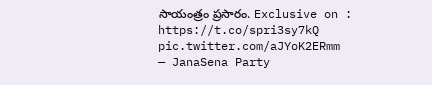సాయంత్రం ప్రసారం. Exclusive on : https://t.co/spri3sy7kQ pic.twitter.com/aJYoK2ERmm
— JanaSena Party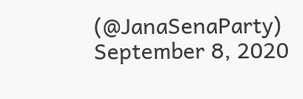(@JanaSenaParty) September 8, 2020